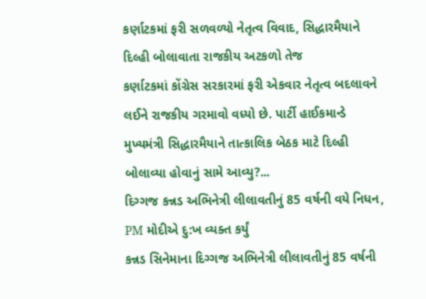કર્ણાટકમાં ફરી સળવળ્યો નેતૃત્વ વિવાદ, સિદ્ધારમૈયાને દિલ્હી બોલાવાતા રાજકીય અટકળો તેજ
કર્ણાટકમાં કોંગ્રેસ સરકારમાં ફરી એકવાર નેતૃત્વ બદલાવને લઈને રાજકીય ગરમાવો વધ્યો છે. પાર્ટી હાઈકમાન્ડે મુખ્યમંત્રી સિદ્ધારમૈયાને તાત્કાલિક બેઠક માટે દિલ્હી બોલાવ્યા હોવાનું સામે આવ્યુ?...
દિગ્ગજ કન્નડ અભિનેત્રી લીલાવતીનું 85 વર્ષની વયે નિધન, PM મોદીએ દુ:ખ વ્યક્ત કર્યું
કન્નડ સિનેમાના દિગ્ગજ અભિનેત્રી લીલાવતીનું 85 વર્ષની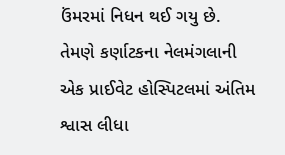ઉંમરમાં નિધન થઈ ગયુ છે. તેમણે કર્ણાટકના નેલમંગલાની એક પ્રાઈવેટ હોસ્પિટલમાં અંતિમ શ્વાસ લીધા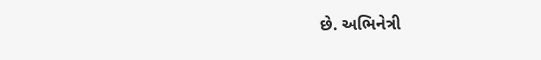છે. અભિનેત્રી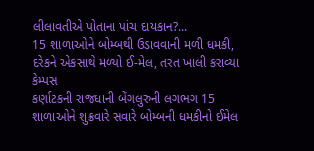લીલાવતીએ પોતાના પાંચ દાયકાન?...
15 શાળાઓને બોમ્બથી ઉડાવવાની મળી ધમકી, દરેકને એકસાથે મળ્યો ઈ-મેલ, તરત ખાલી કરાવ્યા કેમ્પસ
કર્ણાટકની રાજધાની બેંગલુરુની લગભગ 15 શાળાઓને શુક્રવારે સવારે બોમ્બની ધમકીનો ઈમેલ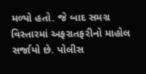મળ્યો હતો. જે બાદ સમગ્ર વિસ્તારમાં અફરાતફરીનો માહોલ સર્જાયો છે. પોલીસ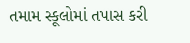તમામ સ્કૂલોમાં તપાસ કરી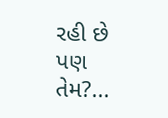રહી છે પણ તેમ?...